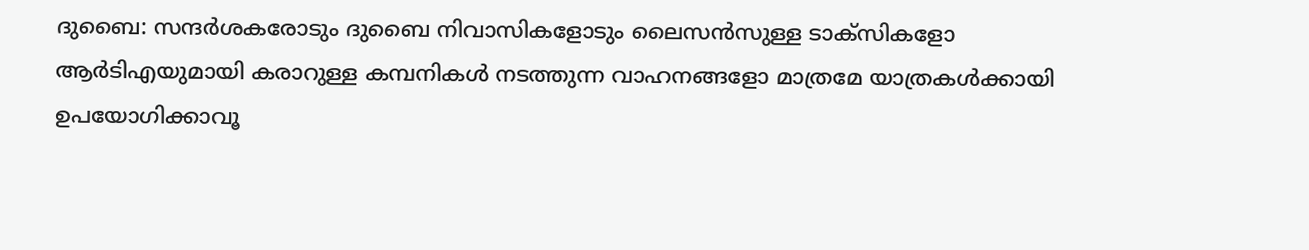ദുബൈ: സന്ദർശകരോടും ദുബൈ നിവാസികളോടും ലൈസൻസുള്ള ടാക്സികളോ ആർടിഎയുമായി കരാറുള്ള കമ്പനികൾ നടത്തുന്ന വാഹനങ്ങളോ മാത്രമേ യാത്രകൾക്കായി ഉപയോഗിക്കാവൂ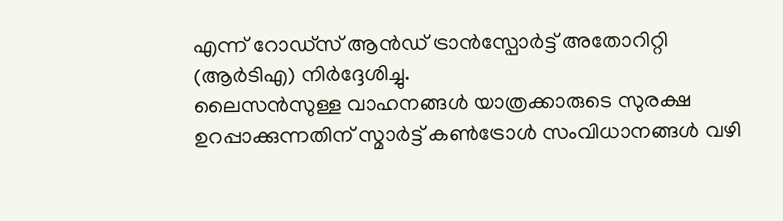എന്ന് റോഡ്സ് ആൻഡ് ട്രാൻസ്പോർട്ട് അതോറിറ്റി (ആർടിഎ) നിർദ്ദേശിച്ചു.
ലൈസൻസുള്ള വാഹനങ്ങൾ യാത്രക്കാരുടെ സുരക്ഷ ഉറപ്പാക്കുന്നതിന് സ്മാർട്ട് കൺട്രോൾ സംവിധാനങ്ങൾ വഴി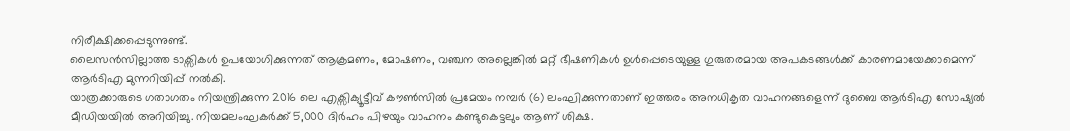നിരീക്ഷിക്കപ്പെടുന്നുണ്ട്.
ലൈസൻസില്ലാത്ത ടാക്സികൾ ഉപയോഗിക്കുന്നത് ആക്രമണം, മോഷണം, വഞ്ചന അല്ലെങ്കിൽ മറ്റ് ഭീഷണികൾ ഉൾപ്പെടെയുള്ള ഗുരുതരമായ അപകടങ്ങൾക്ക് കാരണമായേക്കാമെന്ന് ആർടിഎ മുന്നറിയിപ്പ് നൽകി.
യാത്രക്കാരുടെ ഗതാഗതം നിയന്ത്രിക്കുന്ന 2016 ലെ എക്സിക്യൂട്ടീവ് കൗൺസിൽ പ്രമേയം നമ്പർ (6) ലംഘിക്കുന്നതാണ് ഇത്തരം അനധികൃത വാഹനങ്ങളെന്ന് ദുബൈ ആർടിഎ സോഷ്യൽ മീഡിയയിൽ അറിയിച്ചു. നിയമലംഘകർക്ക് 5,000 ദിർഹം പിഴയും വാഹനം കണ്ടുകെട്ടലും ആണ് ശിക്ഷ.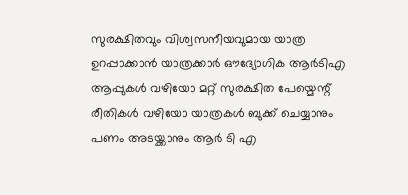സുരക്ഷിതവും വിശ്വസനീയവുമായ യാത്ര ഉറപ്പാക്കാൻ യാത്രക്കാർ ഔദ്യോഗിക ആർടിഎ ആപ്പുകൾ വഴിയോ മറ്റ് സുരക്ഷിത പേയ്മെന്റ് രീതികൾ വഴിയോ യാത്രകൾ ബുക്ക് ചെയ്യാനും പണം അടയ്ക്കാനും ആർ ടി എ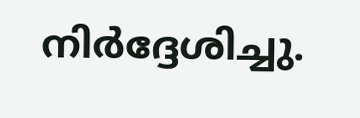നിർദ്ദേശിച്ചു.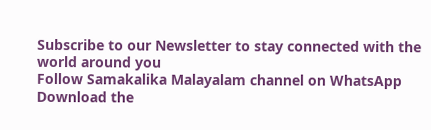Subscribe to our Newsletter to stay connected with the world around you
Follow Samakalika Malayalam channel on WhatsApp
Download the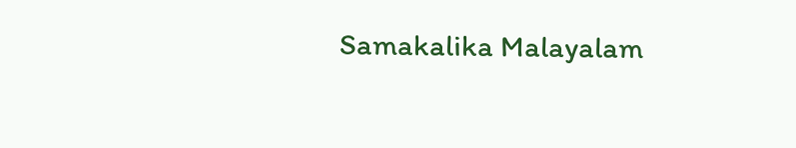Samakalika Malayalam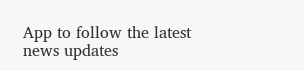App to follow the latest news updates